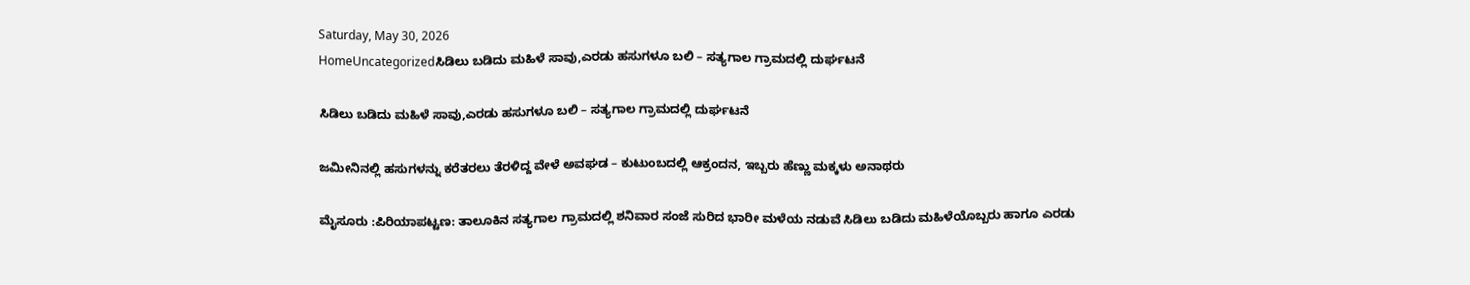Saturday, May 30, 2026
HomeUncategorizedಸಿಡಿಲು ಬಡಿದು ಮಹಿಳೆ ಸಾವು,ಎರಡು ಹಸುಗಳೂ ಬಲಿ – ಸತ್ಯಗಾಲ ಗ್ರಾಮದಲ್ಲಿ ದುರ್ಘಟನೆ

ಸಿಡಿಲು ಬಡಿದು ಮಹಿಳೆ ಸಾವು,ಎರಡು ಹಸುಗಳೂ ಬಲಿ – ಸತ್ಯಗಾಲ ಗ್ರಾಮದಲ್ಲಿ ದುರ್ಘಟನೆ

ಜಮೀನಿನಲ್ಲಿ ಹಸುಗಳನ್ನು ಕರೆತರಲು ತೆರಳಿದ್ದ ವೇಳೆ ಅವಘಡ – ಕುಟುಂಬದಲ್ಲಿ ಆಕ್ರಂದನ, ಇಬ್ಬರು ಹೆಣ್ಣು ಮಕ್ಕಳು ಅನಾಥರು

ಮೈಸೂರು :ಪಿರಿಯಾಪಟ್ಟಣ: ತಾಲೂಕಿನ ಸತ್ಯಗಾಲ ಗ್ರಾಮದಲ್ಲಿ ಶನಿವಾರ ಸಂಜೆ ಸುರಿದ ಭಾರೀ ಮಳೆಯ ನಡುವೆ ಸಿಡಿಲು ಬಡಿದು ಮಹಿಳೆಯೊಬ್ಬರು ಹಾಗೂ ಎರಡು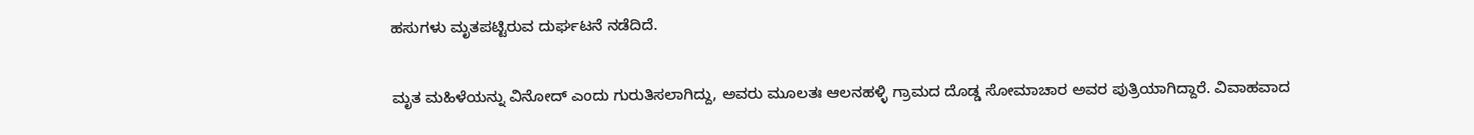ಹಸುಗಳು ಮೃತಪಟ್ಟಿರುವ ದುರ್ಘಟನೆ ನಡೆದಿದೆ.

ಮೃತ ಮಹಿಳೆಯನ್ನು ವಿನೋದ್ ಎಂದು ಗುರುತಿಸಲಾಗಿದ್ದು, ಅವರು ಮೂಲತಃ ಆಲನಹಳ್ಳಿ ಗ್ರಾಮದ ದೊಡ್ಡ ಸೋಮಾಚಾರ ಅವರ ಪುತ್ರಿಯಾಗಿದ್ದಾರೆ. ವಿವಾಹವಾದ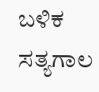ಬಳಿಕ ಸತ್ಯಗಾಲ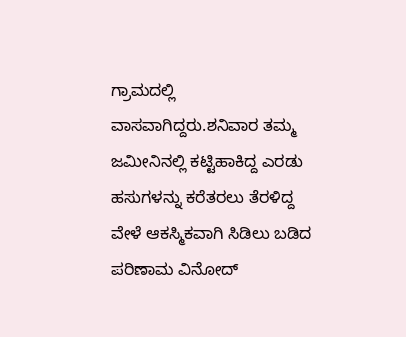ಗ್ರಾಮದಲ್ಲಿ ವಾಸವಾಗಿದ್ದರು.ಶನಿವಾರ ತಮ್ಮ ಜಮೀನಿನಲ್ಲಿ ಕಟ್ಟಿಹಾಕಿದ್ದ ಎರಡು ಹಸುಗಳನ್ನು ಕರೆತರಲು ತೆರಳಿದ್ದ ವೇಳೆ ಆಕಸ್ಮಿಕವಾಗಿ ಸಿಡಿಲು ಬಡಿದ ಪರಿಣಾಮ ವಿನೋದ್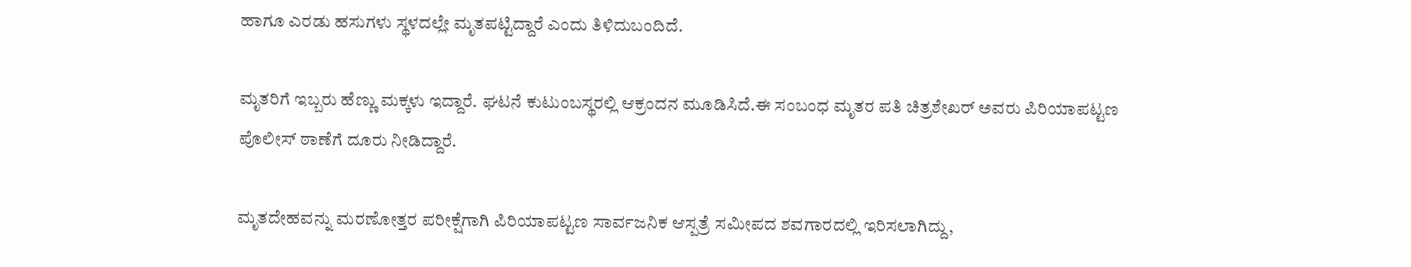ಹಾಗೂ ಎರಡು ಹಸುಗಳು ಸ್ಥಳದಲ್ಲೇ ಮೃತಪಟ್ಟಿದ್ದಾರೆ ಎಂದು ತಿಳಿದುಬಂದಿದೆ.

ಮೃತರಿಗೆ ಇಬ್ಬರು ಹೆಣ್ಣು ಮಕ್ಕಳು ಇದ್ದಾರೆ. ಘಟನೆ ಕುಟುಂಬಸ್ಥರಲ್ಲಿ ಆಕ್ರಂದನ ಮೂಡಿಸಿದೆ.ಈ ಸಂಬಂಧ ಮೃತರ ಪತಿ ಚಿತ್ರಶೇಖರ್ ಅವರು ಪಿರಿಯಾಪಟ್ಟಣ ಪೊಲೀಸ್ ಠಾಣೆಗೆ ದೂರು ನೀಡಿದ್ದಾರೆ.

ಮೃತದೇಹವನ್ನು ಮರಣೋತ್ತರ ಪರೀಕ್ಷೆಗಾಗಿ ಪಿರಿಯಾಪಟ್ಟಣ ಸಾರ್ವಜನಿಕ ಆಸ್ಪತ್ರೆ ಸಮೀಪದ ಶವಗಾರದಲ್ಲಿ ಇರಿಸಲಾಗಿದ್ದು,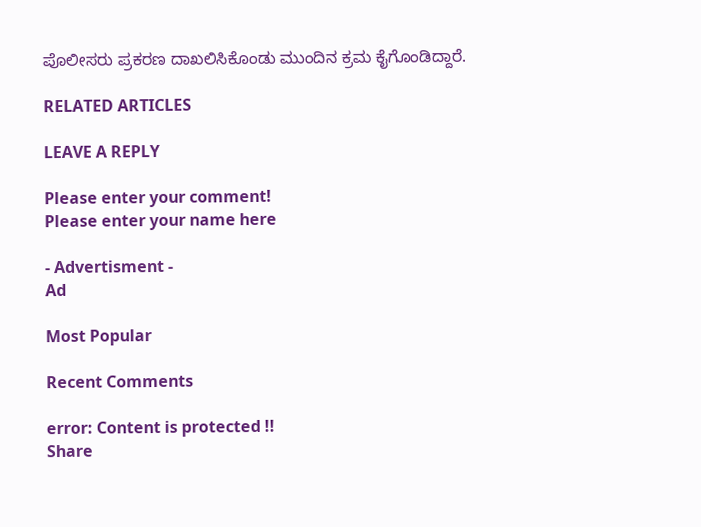ಪೊಲೀಸರು ಪ್ರಕರಣ ದಾಖಲಿಸಿಕೊಂಡು ಮುಂದಿನ ಕ್ರಮ ಕೈಗೊಂಡಿದ್ದಾರೆ.

RELATED ARTICLES

LEAVE A REPLY

Please enter your comment!
Please enter your name here

- Advertisment -
Ad

Most Popular

Recent Comments

error: Content is protected !!
Share